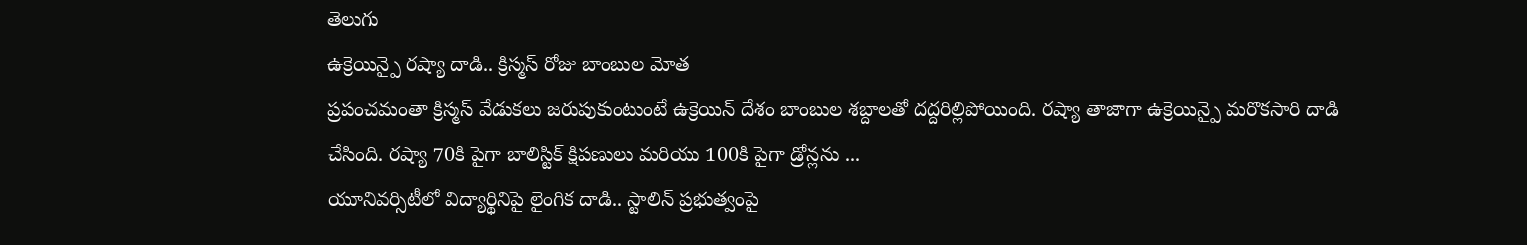తెలుగు
ఉక్రెయిన్పై రష్యా దాడి.. క్రిస్మస్ రోజు బాంబుల మోత
ప్రపంచమంతా క్రిస్మస్ వేడుకలు జరుపుకుంటుంటే ఉక్రెయిన్ దేశం బాంబుల శబ్దాలతో దద్దరిల్లిపోయింది. రష్యా తాజాగా ఉక్రెయిన్పై మరొకసారి దాడి చేసింది. రష్యా 70కి పైగా బాలిస్టిక్ క్షిపణులు మరియు 100కి పైగా డ్రోన్లను ...
యూనివర్సిటీలో విద్యార్థినిపై లైంగిక దాడి.. స్టాలిన్ ప్రభుత్వంపై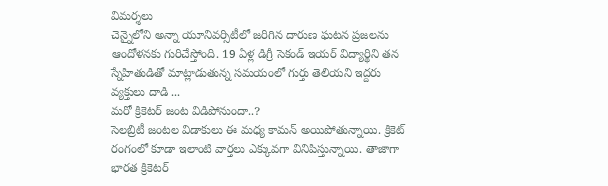విమర్శలు
చెన్నైలోని అన్నా యూనివర్సిటీలో జరిగిన దారుణ ఘటన ప్రజలను ఆందోళనకు గురిచేస్తోంది. 19 ఏళ్ల డిగ్రీ సెకండ్ ఇయర్ విద్యార్థిని తన స్నేహితుడితో మాట్లాడుతున్న సమయంలో గుర్తు తెలియని ఇద్దరు వ్యక్తులు దాడి ...
మరో క్రికెటర్ జంట విడిపోనుందా..?
సెలబ్రిటీ జంటల విడాకులు ఈ మధ్య కామన్ అయిపోతున్నాయి. క్రికెట్ రంగంలో కూడా ఇలాంటి వార్తలు ఎక్కువగా వినిపిస్తున్నాయి. తాజాగా భారత క్రికెటర్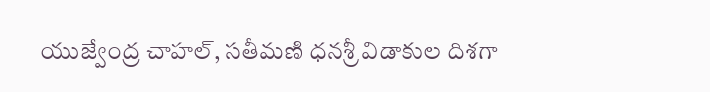యుజ్వేంద్ర చాహల్, సతీమణి ధనశ్రీ విడాకుల దిశగా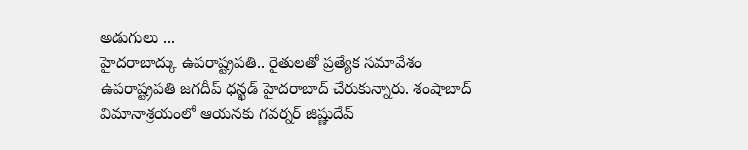అడుగులు ...
హైదరాబాద్కు ఉపరాష్ట్రపతి.. రైతులతో ప్రత్యేక సమావేశం
ఉపరాష్ట్రపతి జగదీప్ ధన్ఖడ్ హైదరాబాద్ చేరుకున్నారు. శంషాబాద్ విమానాశ్రయంలో ఆయనకు గవర్నర్ జిష్ణుదేవ్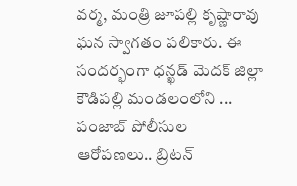వర్మ, మంత్రి జూపల్లి కృష్ణారావు ఘన స్వాగతం పలికారు. ఈ సందర్భంగా ధన్ఖడ్ మెదక్ జిల్లా కౌడిపల్లి మండలంలోని ...
పంజాబ్ పోలీసుల ఆరోపణలు.. బ్రిటన్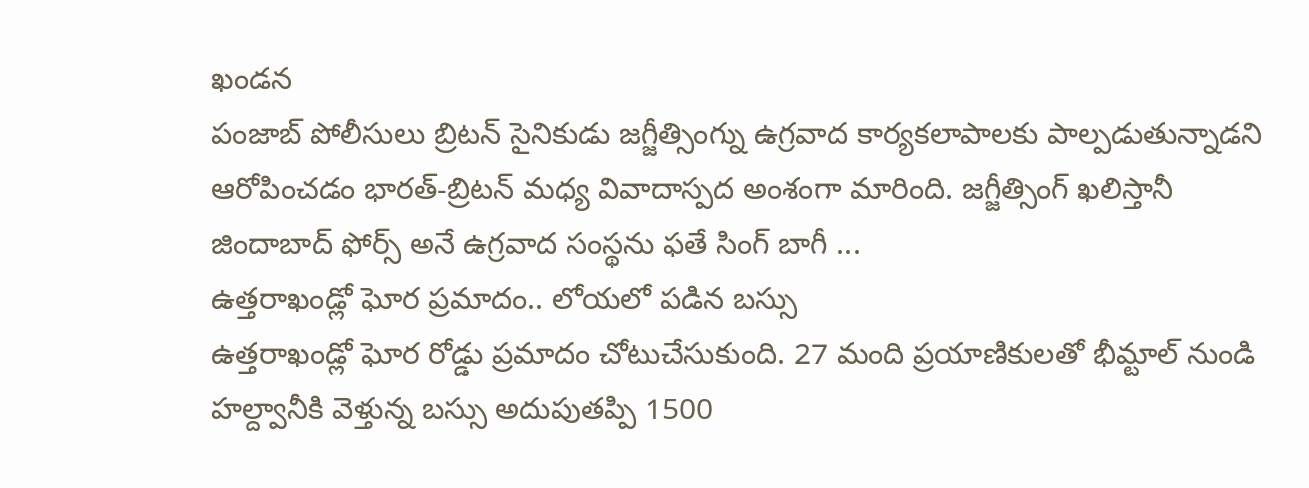ఖండన
పంజాబ్ పోలీసులు బ్రిటన్ సైనికుడు జగ్జీత్సింగ్ను ఉగ్రవాద కార్యకలాపాలకు పాల్పడుతున్నాడని ఆరోపించడం భారత్-బ్రిటన్ మధ్య వివాదాస్పద అంశంగా మారింది. జగ్జీత్సింగ్ ఖలిస్తానీ జిందాబాద్ ఫోర్స్ అనే ఉగ్రవాద సంస్థను ఫతే సింగ్ బాగీ ...
ఉత్తరాఖండ్లో ఘోర ప్రమాదం.. లోయలో పడిన బస్సు
ఉత్తరాఖండ్లో ఘోర రోడ్డు ప్రమాదం చోటుచేసుకుంది. 27 మంది ప్రయాణికులతో భీమ్టాల్ నుండి హల్ద్వానీకి వెళ్తున్న బస్సు అదుపుతప్పి 1500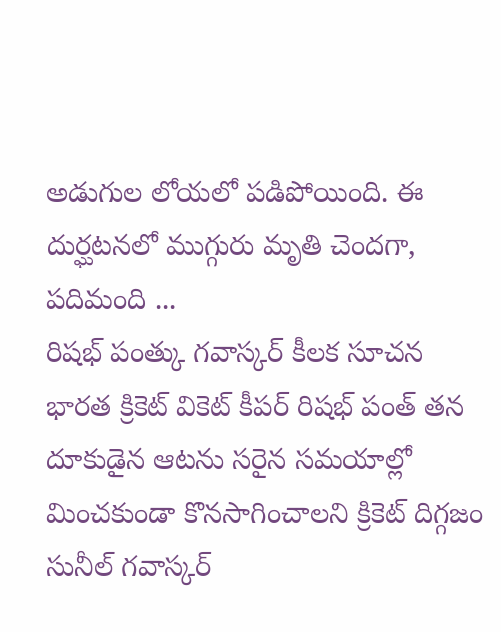అడుగుల లోయలో పడిపోయింది. ఈ దుర్ఘటనలో ముగ్గురు మృతి చెందగా, పదిమంది ...
రిషభ్ పంత్కు గవాస్కర్ కీలక సూచన
భారత క్రికెట్ వికెట్ కీపర్ రిషభ్ పంత్ తన దూకుడైన ఆటను సరైన సమయాల్లో మించకుండా కొనసాగించాలని క్రికెట్ దిగ్గజం సునీల్ గవాస్కర్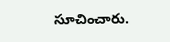సూచించారు.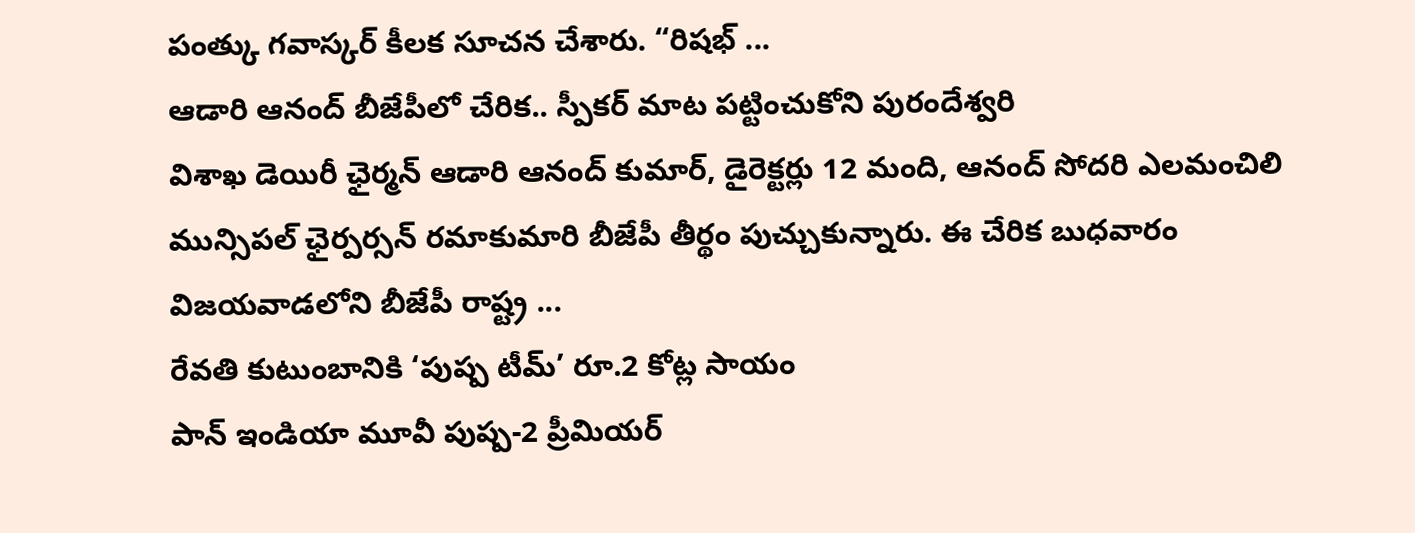పంత్కు గవాస్కర్ కీలక సూచన చేశారు. “రిషభ్ ...
ఆడారి ఆనంద్ బీజేపీలో చేరిక.. స్పీకర్ మాట పట్టించుకోని పురందేశ్వరి
విశాఖ డెయిరీ ఛైర్మన్ ఆడారి ఆనంద్ కుమార్, డైరెక్టర్లు 12 మంది, ఆనంద్ సోదరి ఎలమంచిలి మున్సిపల్ ఛైర్పర్సన్ రమాకుమారి బీజేపీ తీర్థం పుచ్చుకున్నారు. ఈ చేరిక బుధవారం విజయవాడలోని బీజేపీ రాష్ట్ర ...
రేవతి కుటుంబానికి ‘పుష్ప టీమ్’ రూ.2 కోట్ల సాయం
పాన్ ఇండియా మూవీ పుష్ప-2 ప్రీమియర్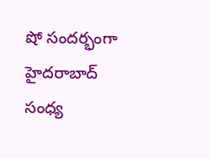షో సందర్భంగా హైదరాబాద్ సంధ్య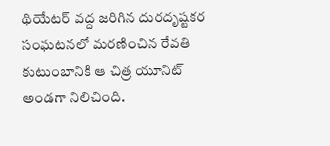థియేటర్ వద్ద జరిగిన దురదృష్టకర సంఘటనలో మరణించిన రేవతి కుటుంబానికి ఆ చిత్ర యూనిట్ అండగా నిలిచింది.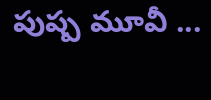పుష్ప మూవీ ...